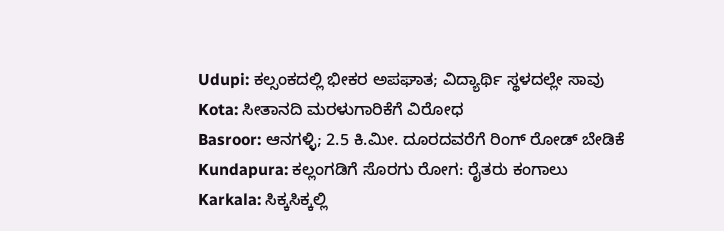Udupi: ಕಲ್ಸಂಕದಲ್ಲಿ ಭೀಕರ ಅಪಘಾತ; ವಿದ್ಯಾರ್ಥಿ ಸ್ಥಳದಲ್ಲೇ ಸಾವು
Kota: ಸೀತಾನದಿ ಮರಳುಗಾರಿಕೆಗೆ ವಿರೋಧ
Basroor: ಆನಗಳ್ಳಿ; 2.5 ಕಿ.ಮೀ. ದೂರದವರೆಗೆ ರಿಂಗ್ ರೋಡ್ ಬೇಡಿಕೆ
Kundapura: ಕಲ್ಲಂಗಡಿಗೆ ಸೊರಗು ರೋಗ: ರೈತರು ಕಂಗಾಲು
Karkala: ಸಿಕ್ಕಸಿಕ್ಕಲ್ಲಿ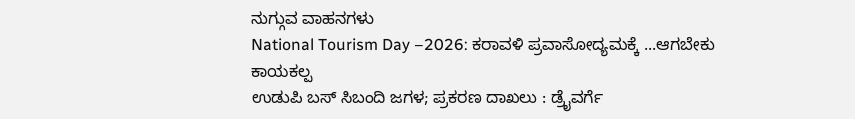ನುಗ್ಗುವ ವಾಹನಗಳು
National Tourism Day –2026: ಕರಾವಳಿ ಪ್ರವಾಸೋದ್ಯಮಕ್ಕೆ ...ಆಗಬೇಕು ಕಾಯಕಲ್ಪ
ಉಡುಪಿ ಬಸ್ ಸಿಬಂದಿ ಜಗಳ; ಪ್ರಕರಣ ದಾಖಲು : ಡ್ರೈವರ್ಗೆ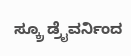ಸ್ಕ್ರೂ ಡ್ರೈವರ್ನಿಂದ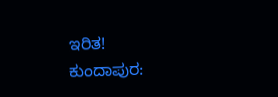ಇರಿತ!
ಕುಂದಾಪುರ: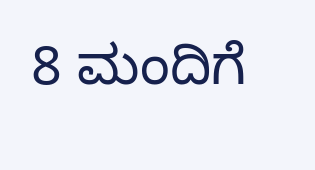8 ಮಂದಿಗೆ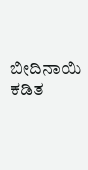ಬೀದಿನಾಯಿ ಕಡಿತ